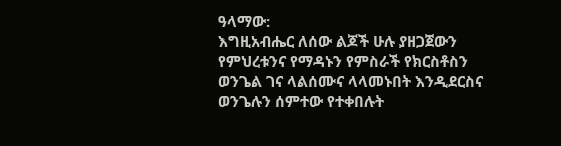ዓላማው:
እግዚአብሔር ለሰው ልጆች ሁሉ ያዘጋጀውን የምህረቱንና የማዳኑን የምስራች የክርስቶስን ወንጌል ገና ላልሰሙና ላላመኑበት እንዲደርስና ወንጌሉን ሰምተው የተቀበሉት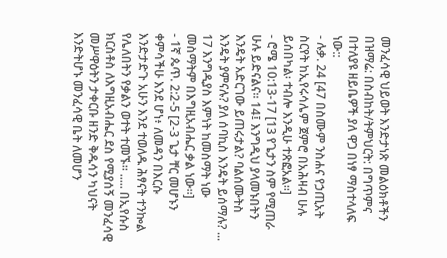መንፈሳዊ ህይወት እንድታነጽ መልዕክቶችን በዝማሬ: በስብከት/ትምህርት: በግጥምና በተለያዩ ዘይቤዎች ያለ ዋጋ በነፃ ማስተላለፍ ነው::
- ሉቃ. 24 [47 በስሙም ንስሐና የኃጢአት ስርየት ከኢየሩሳሌም ጀምሮ በአሕዛብ ሁሉ ይሰበካል፡ ተብሎ እንዲሁ ተጽፎአል።]
- ሮሜ 10:13-17 [13 የጌታን ስም የሚጠራ ሁሉ ይድናልና። 14፤ እንግዲህ ያላመኑበትን እንዴት አድርገው ይጠሩታል? ባልሰሙትስ እንዴት ያምናሉ? ያለ ሰባኪስ እንዴት ይሰማሉ? ... 17 እንግዲያስ እምነት ከመስማት ነው መስማትም በእግዚአብሔር ቃል ነው።]
- 1ኛ ጴጥ. 2:2-5 [2-3 ጌታ ቸር መሆኑን ቀምሳችሁ እንደ ሆነ፥ ለመዳን በእርሱ እንድታድጉ አሁን እንደ ተወለዱ ሕፃናት ተንኰል የሌለበትን የቃልን ወተት ተመኙ። ..... በኢየሱስ ክርስቶስ ለእግዚአብሔር ደስ የሚያሰኝ መንፈሳዊ መሥዋዕትን ታቀርቡ ዘንድ ቅዱሳን ካህናት እንድትሆኑ መንፈሳዊ ቤት ለመሆን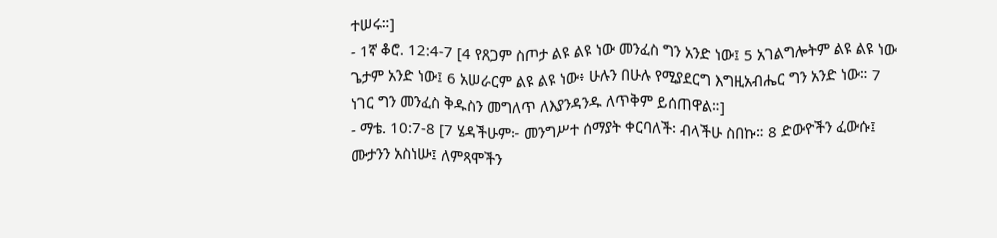ተሠሩ።]
- 1ኛ ቆሮ. 12:4-7 [4 የጸጋም ስጦታ ልዩ ልዩ ነው መንፈስ ግን አንድ ነው፤ 5 አገልግሎትም ልዩ ልዩ ነው ጌታም አንድ ነው፤ 6 አሠራርም ልዩ ልዩ ነው፥ ሁሉን በሁሉ የሚያደርግ እግዚአብሔር ግን አንድ ነው። 7 ነገር ግን መንፈስ ቅዱስን መግለጥ ለእያንዳንዱ ለጥቅም ይሰጠዋል።]
- ማቴ. 10:7-8 [7 ሄዳችሁም፦ መንግሥተ ሰማያት ቀርባለች፡ ብላችሁ ስበኩ። 8 ድውዮችን ፈውሱ፤ ሙታንን አስነሡ፤ ለምጻሞችን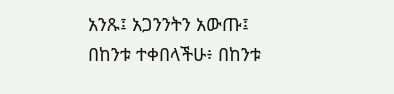አንጹ፤ አጋንንትን አውጡ፤ በከንቱ ተቀበላችሁ፥ በከንቱ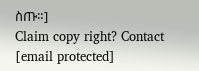ስጡ።]
Claim copy right? Contact
[email protected]